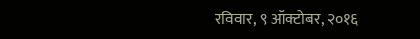रविवार, ९ ऑक्टोबर, २०१६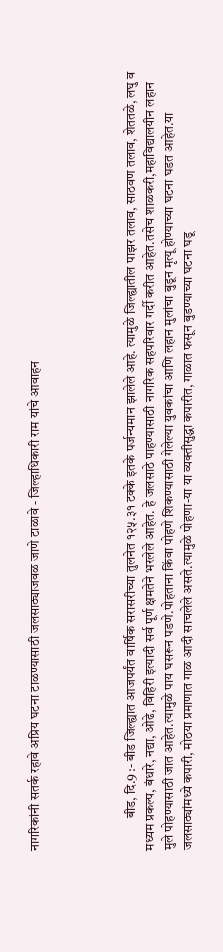नागरिकांनी सतर्क रहावे अप्रिय घटना टाळण्यासाठी जलसाठ्याजवळ जाणे टाळावे - जिल्हाधिकारी राम यांचे आवाहन




            बीड, दि.9 :- बीड जिल्ह्यात आजपर्यंत वार्षिक सरासरीच्या तुलनेत १२५.३१ टक्के इतके पर्जन्यमान झालेले आहे. त्यामुळे जिल्ह्यातील पाझर तलाव, साठवण तलाव, शेततळे, लघु व मध्यम प्रकल्प, बंधारे, नद्या, ओढे, विहिरी इत्यादी सर्व पूर्ण क्षमतेने भरलेले आहेत. हे जलसाठे पाहण्यासाठी नागरिक सहपरिवार गर्दी करीत आहेत.तसेच शाळकरी,महाविद्यालयीन लहान मुले पोहण्यासाठी जात आहेत.त्यामुळे पाय घसरून पडणे.पोहताना किंवा पोहणे शिकण्यासाठी गेलेल्या युवकांचा आणि लहान मुलांचा बुडून मृत्यू होण्याच्या घटना घडत आहेत.या जलसाठ्यांमध्ये कपारी, मोठया प्रमाणात गाळ आदी साचलेले असते.त्यामुळे पोहणा-या या व्यक्तीसुद्धा कपारीत, गाळात फसून बुडण्याच्या घटना घडू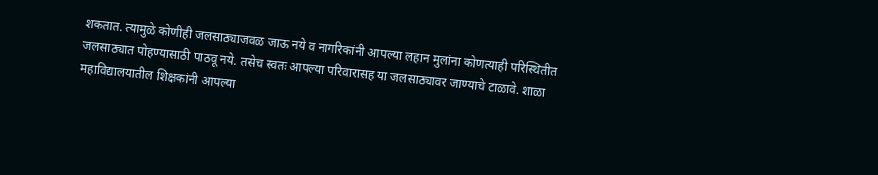शकतात. त्यामुळे कोणीही जलसाठ्याजवळ जाऊ नये व नागरिकांनी आपल्या लहान मुलांना कोणत्याही परिस्थितीत जलसाठ्यात पोहण्यासाठी पाठवू नये. तसेच स्वतः आपल्या परिवारासह या जलसाठ्यावर जाण्याचे टाळावे. शाळा महाविद्यालयातील शिक्षकांनी आपल्या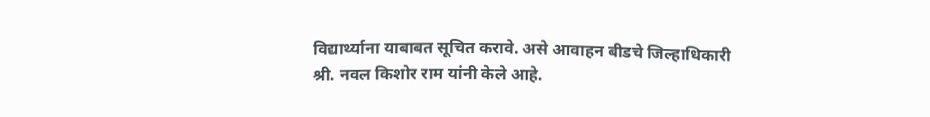विद्यार्थ्याना याबाबत सूचित करावे. असे आवाहन बीडचे जिल्हाधिकारी श्री. नवल किशोर राम यांनी केले आहे.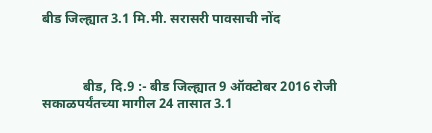बीड जिल्ह्यात 3.1 मि.मी. सरासरी पावसाची नोंद



            बीड, दि.9 :- बीड जिल्ह्यात 9 ऑक्टोबर 2016 रोजी सकाळपर्यंतच्या मागील 24 तासात 3.1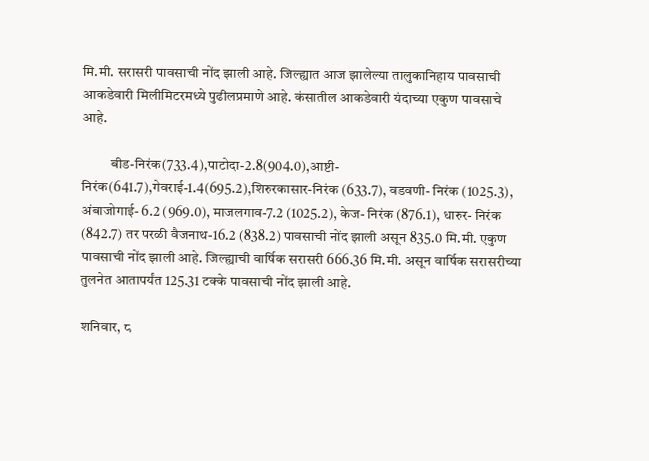मि.मी. सरासरी पावसाची नोंद झाली आहे. जिल्ह्यात आज झालेल्या तालुकानिहाय पावसाची  आकडेवारी मिलीमिटरमध्ये पुढीलप्रमाणे आहे. कंसातील आकडेवारी यंदाच्या एकुण पावसाचे आहे.

          बीड-निरंक(733.4),पाटोदा-2.8(904.0),आष्टी-निरंक(641.7),गेवराई-1.4(695.2),शिरुरकासार-निरंक (633.7), वडवणी- निरंक (1025.3), अंबाजोगाई- 6.2 (969.0), माजलगाव-7.2 (1025.2), केज- निरंक (876.1), धारुर- निरंक (842.7) तर परळी वैजनाथ-16.2 (838.2) पावसाची नोंद झाली असून 835.0 मि.मी. एकुण पावसाची नोंद झाली आहे. जिल्ह्याची वार्षिक सरासरी 666.36 मि.मी. असून वार्षिक सरासरीच्या तुलनेत आतापर्यंत 125.31 टक्के पावसाची नोंद झाली आहे.

शनिवार, ८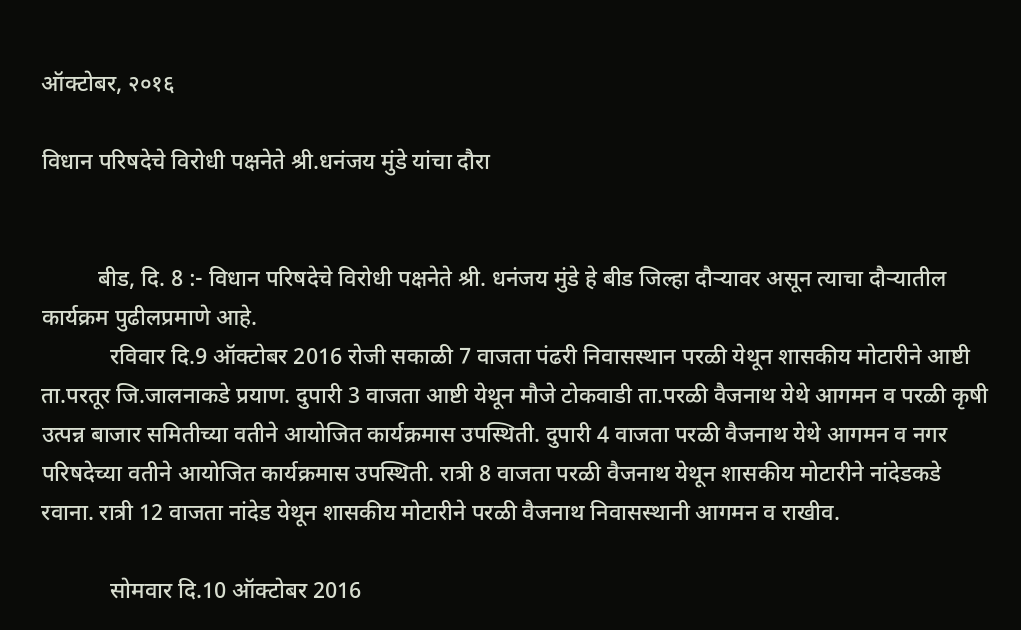ऑक्टोबर, २०१६

विधान परिषदेचे विरोधी पक्षनेते श्री.धनंजय मुंडे यांचा दौरा


          बीड, दि. 8 :- विधान परिषदेचे विरोधी पक्षनेते श्री. धनंजय मुंडे हे बीड जिल्हा दौऱ्यावर असून त्याचा दौऱ्यातील कार्यक्रम पुढीलप्रमाणे आहे.
            रविवार दि.9 ऑक्टोबर 2016 रोजी सकाळी 7 वाजता पंढरी निवासस्थान परळी येथून शासकीय मोटारीने आष्टी ता.परतूर जि.जालनाकडे प्रयाण. दुपारी 3 वाजता आष्टी येथून मौजे टोकवाडी ता.परळी वैजनाथ येथे आगमन व परळी कृषी उत्पन्न बाजार समितीच्या वतीने आयोजित कार्यक्रमास उपस्थिती. दुपारी 4 वाजता परळी वैजनाथ येथे आगमन व नगर परिषदेच्या वतीने आयोजित कार्यक्रमास उपस्थिती. रात्री 8 वाजता परळी वैजनाथ येथून शासकीय मोटारीने नांदेडकडे रवाना. रात्री 12 वाजता नांदेड येथून शासकीय मोटारीने परळी वैजनाथ निवासस्थानी आगमन व राखीव.

            सोमवार दि.10 ऑक्टोबर 2016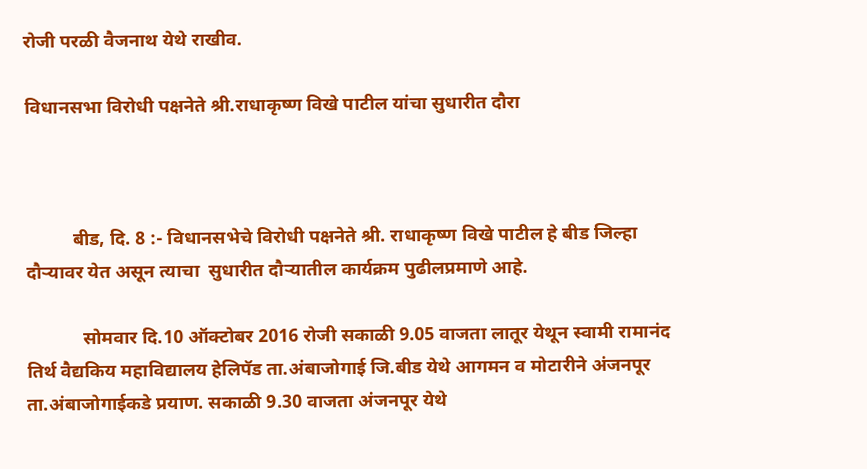रोजी परळी वैजनाथ येथे राखीव.

विधानसभा विरोधी पक्षनेते श्री.राधाकृष्ण विखे पाटील यांचा सुधारीत दौरा



          बीड, दि. 8 :- विधानसभेचे विरोधी पक्षनेते श्री. राधाकृष्ण विखे पाटील हे बीड जिल्हा दौऱ्यावर येत असून त्याचा  सुधारीत दौऱ्यातील कार्यक्रम पुढीलप्रमाणे आहे.

            सोमवार दि.10 ऑक्टोबर 2016 रोजी सकाळी 9.05 वाजता लातूर येथून स्वामी रामानंद तिर्थ वैद्यकिय महाविद्यालय हेलिपॅड ता.अंबाजोगाई जि.बीड येथे आगमन व मोटारीने अंजनपूर ता.अंबाजोगाईकडे प्रयाण. सकाळी 9.30 वाजता अंजनपूर येथे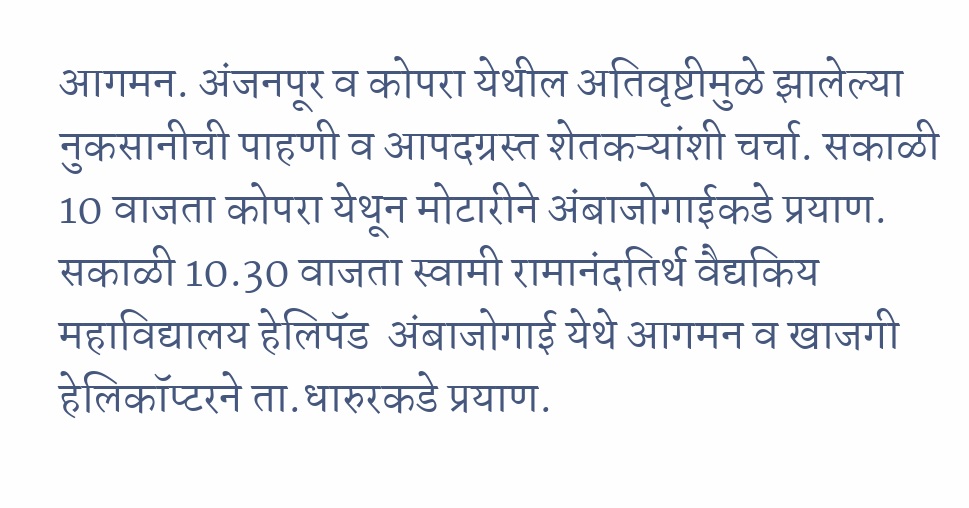आगमन. अंजनपूर व कोपरा येथील अतिवृष्टीमुळे झालेल्या नुकसानीची पाहणी व आपदग्रस्त शेतकऱ्यांशी चर्चा. सकाळी 10 वाजता कोपरा येथून मोटारीने अंबाजोगाईकडे प्रयाण. सकाळी 10.30 वाजता स्वामी रामानंदतिर्थ वैद्यकिय महाविद्यालय हेलिपॅड  अंबाजोगाई येथे आगमन व खाजगी हेलिकॉप्टरने ता.धारुरकडे प्रयाण.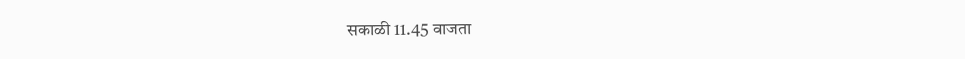सकाळी 11.45 वाजता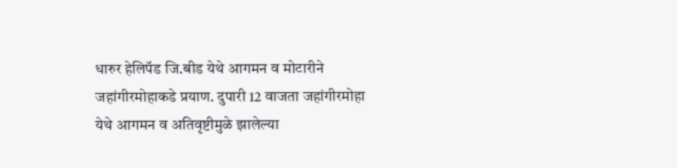धारुर हेलिपॅड जि.बीड येथे आगमन व मोटारीने जहांगीरमोहाकडे प्रयाण. दुपारी 12 वाजता जहांगीरमोहा येथे आगमन व अतिवृष्टीमुळे झालेल्या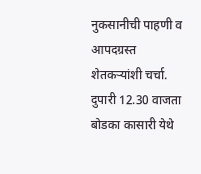नुकसानीची पाहणी व आपदग्रस्त शेतकऱ्यांशी चर्चा. दुपारी 12.30 वाजता बोडका कासारी येथे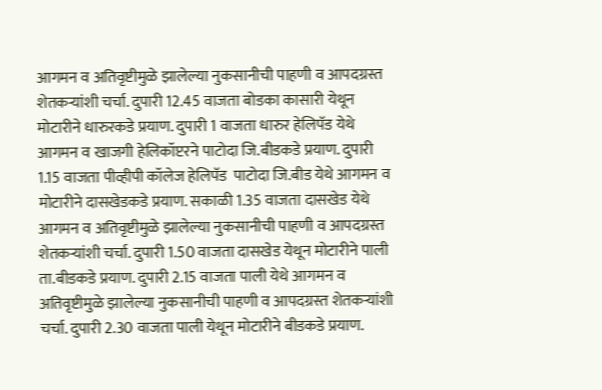आगमन व अतिवृष्टीमुळे झालेल्या नुकसानीची पाहणी व आपदग्रस्त शेतकऱ्यांशी चर्चा. दुपारी 12.45 वाजता बोडका कासारी येथून मोटारीने धारुरकडे प्रयाण. दुपारी 1 वाजता धारुर हेलिपॅड येथे आगमन व खाजगी हेलिकॉप्टरने पाटोदा जि.बीडकडे प्रयाण. दुपारी 1.15 वाजता पीव्हीपी कॉलेज हेलिपॅड  पाटोदा जि.बीड येथे आगमन व मोटारीने दासखेडकडे प्रयाण. सकाळी 1.35 वाजता दासखेड येथे आगमन व अतिवृष्टीमुळे झालेल्या नुकसानीची पाहणी व आपदग्रस्त शेतकऱ्यांशी चर्चा. दुपारी 1.50 वाजता दासखेड येथून मोटारीने पाली ता.बीडकडे प्रयाण. दुपारी 2.15 वाजता पाली येथे आगमन व अतिवृष्टीमुळे झालेल्या नुकसानीची पाहणी व आपदग्रस्त शेतकऱ्यांशी चर्चा. दुपारी 2.30 वाजता पाली येथून मोटारीने बीडकडे प्रयाण.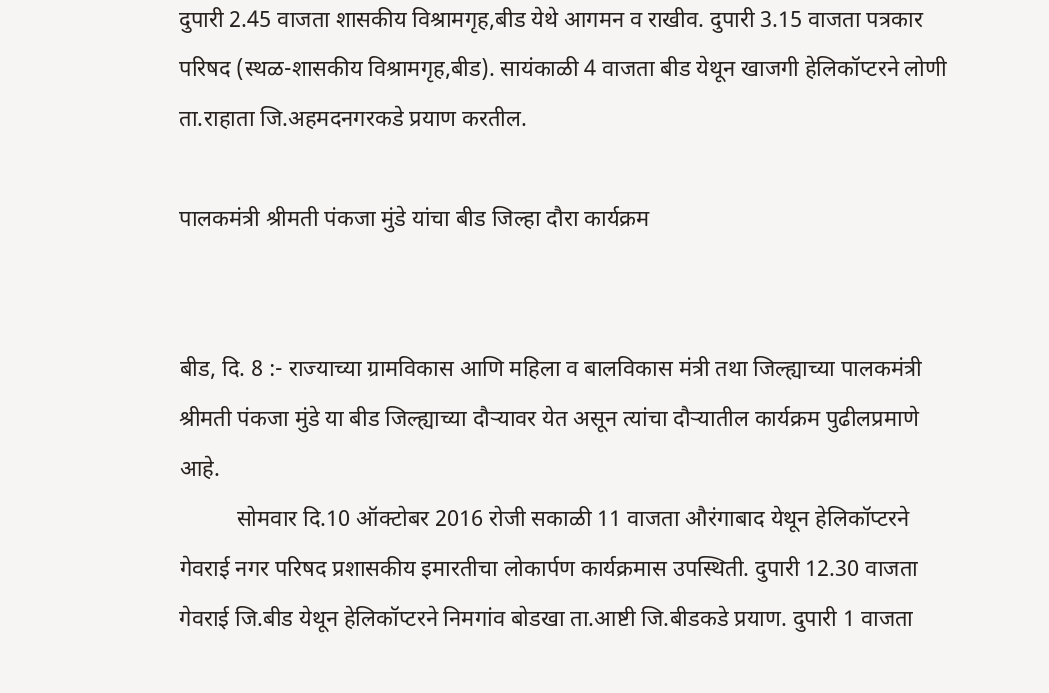दुपारी 2.45 वाजता शासकीय विश्रामगृह,बीड येथे आगमन व राखीव. दुपारी 3.15 वाजता पत्रकार परिषद (स्थळ-शासकीय विश्रामगृह,बीड). सायंकाळी 4 वाजता बीड येथून खाजगी हेलिकॉप्टरने लोणी ता.राहाता जि.अहमदनगरकडे प्रयाण करतील.

पालकमंत्री श्रीमती पंकजा मुंडे यांचा बीड जिल्हा दौरा कार्यक्रम


बीड, दि. 8 :- राज्याच्या ग्रामविकास आणि महिला व बालविकास मंत्री तथा जिल्ह्याच्या पालकमंत्री श्रीमती पंकजा मुंडे या बीड जिल्ह्याच्या दौऱ्यावर येत असून त्यांचा दौऱ्यातील कार्यक्रम पुढीलप्रमाणे आहे.
          सोमवार दि.10 ऑक्टोबर 2016 रोजी सकाळी 11 वाजता औरंगाबाद येथून हेलिकॉप्टरने गेवराई नगर परिषद प्रशासकीय इमारतीचा लोकार्पण कार्यक्रमास उपस्थिती. दुपारी 12.30 वाजता गेवराई जि.बीड येथून हेलिकॉप्टरने निमगांव बोडखा ता.आष्टी जि.बीडकडे प्रयाण. दुपारी 1 वाजता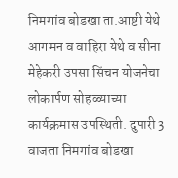निमगांव बोडखा ता.आष्टी येथे आगमन व वाहिरा येथे व सीना मेहेकरी उपसा सिंचन योजनेचा लोकार्पण सोहळ्याच्या कार्यक्रमास उपस्थिती. दुपारी 3 वाजता निमगांव बोडखा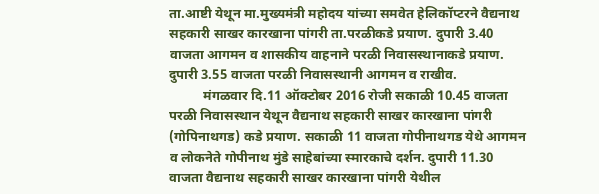ता.आष्टी येथून मा.मुख्यमंत्री महोदय यांच्या समवेत हेलिकॉप्टरने वैद्यनाथ सहकारी साखर कारखाना पांगरी ता.परळीकडे प्रयाण. दुपारी 3.40 वाजता आगमन व शासकीय वाहनाने परळी निवासस्थानाकडे प्रयाण. दुपारी 3.55 वाजता परळी निवासस्थानी आगमन व राखीव.
          मंगळवार दि.11 ऑक्टोबर 2016 रोजी सकाळी 10.45 वाजता परळी निवासस्थान येथून वैद्यनाथ सहकारी साखर कारखाना पांगरी (गोपिनाथगड) कडे प्रयाण. सकाळी 11 वाजता गोपीनाथगड येथे आगमन व लोकनेते गोपीनाथ मुंडे साहेबांच्या स्मारकाचे दर्शन. दुपारी 11.30 वाजता वैद्यनाथ सहकारी साखर कारखाना पांगरी येथील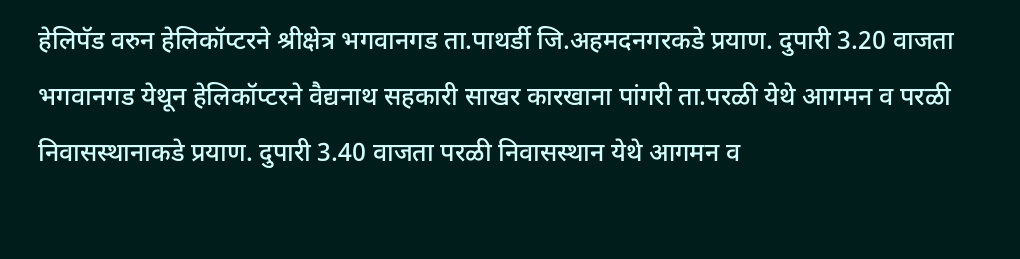हेलिपॅड वरुन हेलिकॉप्टरने श्रीक्षेत्र भगवानगड ता.पाथर्डी जि.अहमदनगरकडे प्रयाण. दुपारी 3.20 वाजता भगवानगड येथून हेलिकॉप्टरने वैद्यनाथ सहकारी साखर कारखाना पांगरी ता.परळी येथे आगमन व परळी निवासस्थानाकडे प्रयाण. दुपारी 3.40 वाजता परळी निवासस्थान येथे आगमन व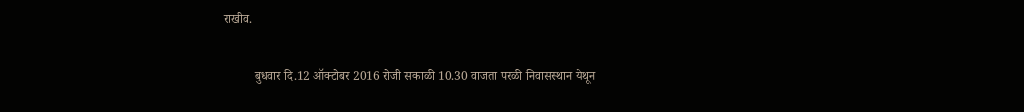राखीव.

          बुधवार दि.12 ऑक्टोबर 2016 रोजी सकाळी 10.30 वाजता परळी निवासस्थान येथून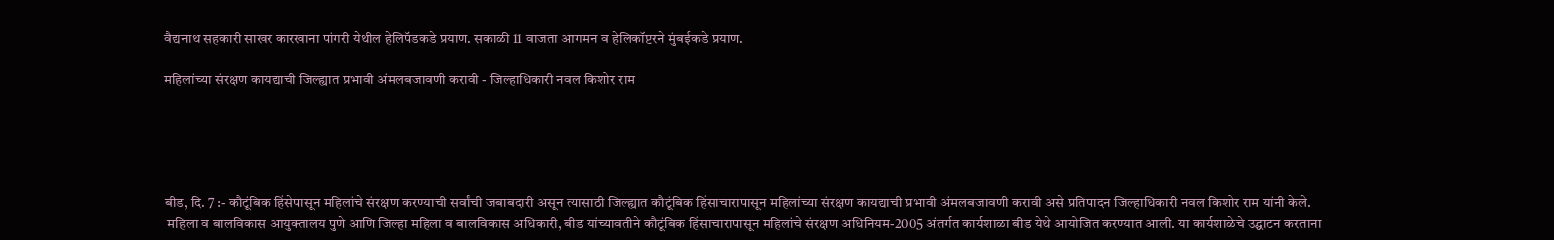वैद्यनाथ सहकारी साखर कारखाना पांगरी येथील हेलिपॅडकडे प्रयाण. सकाळी 11 वाजता आगमन व हेलिकॉप्टरने मुंबईकडे प्रयाण.

महिलांच्या संरक्षण कायद्याची जिल्ह्यात प्रभावी अंमलबजावणी करावी - जिल्हाधिकारी नवल किशोर राम





बीड, दि. 7 :- कौटूंबिक हिंसेपासून महिलांचे संरक्षण करण्याची सर्वांची जबाबदारी असून त्यासाठी जिल्ह्यात कौटूंबिक हिंसाचारापासून महिलांच्या संरक्षण कायद्याची प्रभावी अंमलबजावणी करावी असे प्रतिपादन जिल्हाधिकारी नवल किशोर राम यांनी केले.
 महिला व बालविकास आयुक्तालय पुणे आणि जिल्हा महिला व बालविकास अधिकारी, बीड यांच्यावतीने कौटूंबिक हिंसाचारापासून महिलांचे संरक्षण अधिनियम-2005 अंतर्गत कार्यशाळा बीड येथे आयोजित करण्यात आली. या कार्यशाळेचे उद्घाटन करताना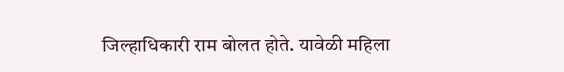जिल्हाधिकारी राम बोलत होते. यावेळी महिला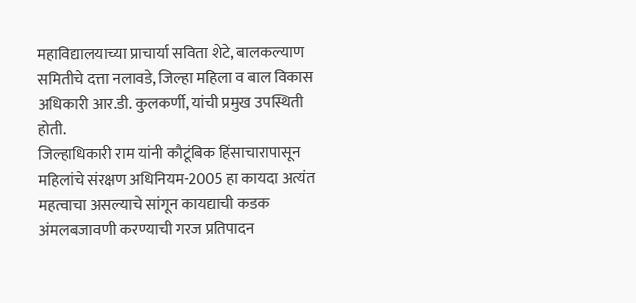महाविद्यालयाच्या प्राचार्या सविता शेटे, बालकल्याण समितीचे दत्ता नलावडे, जिल्हा महिला व बाल विकास अधिकारी आर.डी. कुलकर्णी, यांची प्रमुख उपस्थिती होती.
जिल्हाधिकारी राम यांनी कौटूंबिक हिंसाचारापासून महिलांचे संरक्षण अधिनियम-2005 हा कायदा अत्यंत महत्वाचा असल्याचे सांगून कायद्याची कडक अंमलबजावणी करण्याची गरज प्रतिपादन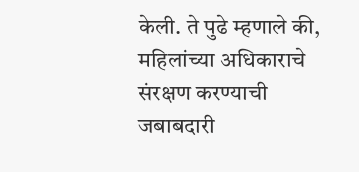केली. ते पुढे म्हणाले की, महिलांच्या अधिकाराचे संरक्षण करण्याची जबाबदारी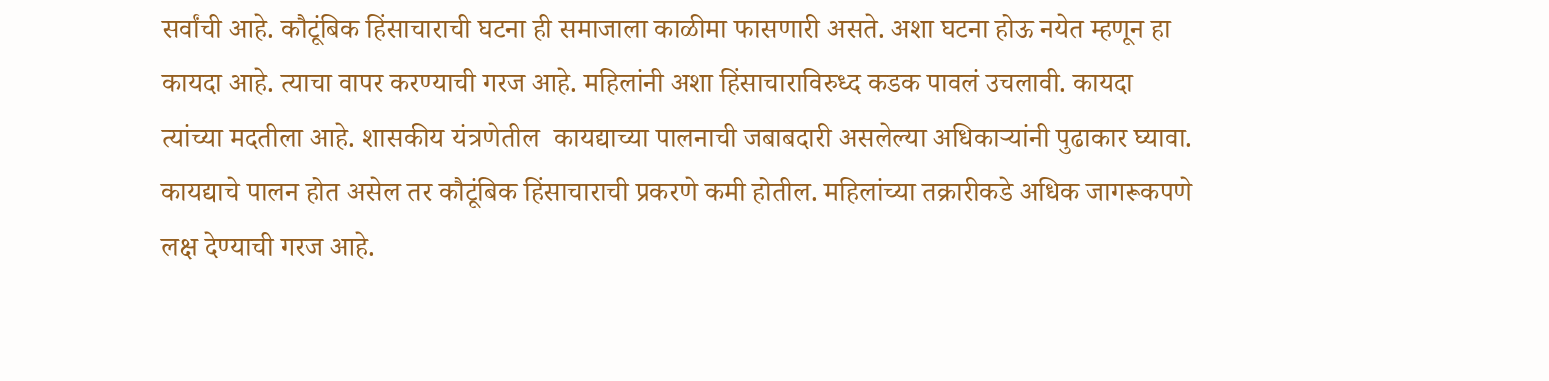सर्वांची आहे. कौटूंबिक हिंसाचाराची घटना ही समाजाला काळीमा फासणारी असते. अशा घटना होऊ नयेत म्हणून हा कायदा आहे. त्याचा वापर करण्याची गरज आहे. महिलांनी अशा हिंसाचाराविरुध्द कडक पावलं उचलावी. कायदा त्यांच्या मदतीला आहे. शासकीय यंत्रणेतील  कायद्याच्या पालनाची जबाबदारी असलेल्या अधिकाऱ्यांनी पुढाकार घ्यावा. कायद्याचे पालन होत असेल तर कौटूंबिक हिंसाचाराची प्रकरणे कमी होतील. महिलांच्या तक्रारीकडे अधिक जागरूकपणे लक्ष देण्याची गरज आहे.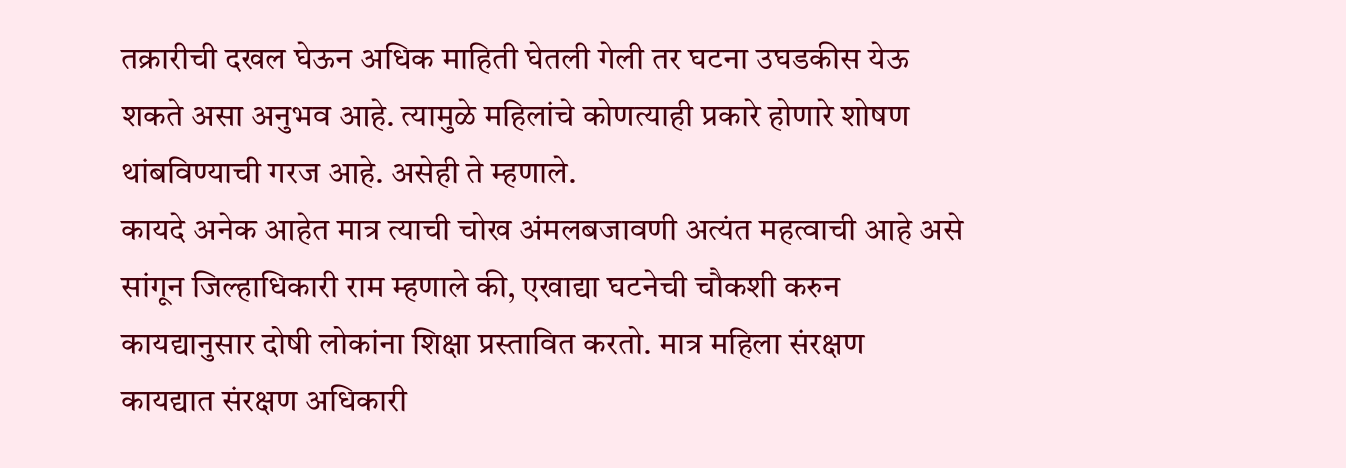तक्रारीची दखल घेऊन अधिक माहिती घेतली गेली तर घटना उघडकीस येऊ शकते असा अनुभव आहे. त्यामुळे महिलांचे कोणत्याही प्रकारे होणारे शोषण थांबविण्याची गरज आहे. असेही ते म्हणाले.
कायदे अनेक आहेत मात्र त्याची चोख अंमलबजावणी अत्यंत महत्वाची आहे असे सांगून जिल्हाधिकारी राम म्हणाले की, एखाद्या घटनेची चौकशी करुन कायद्यानुसार दोषी लोकांना शिक्षा प्रस्तावित करतो. मात्र महिला संरक्षण कायद्यात संरक्षण अधिकारी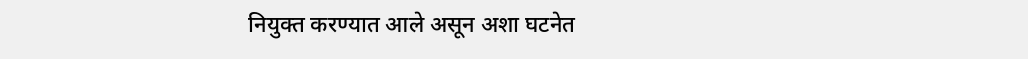नियुक्त करण्यात आले असून अशा घटनेत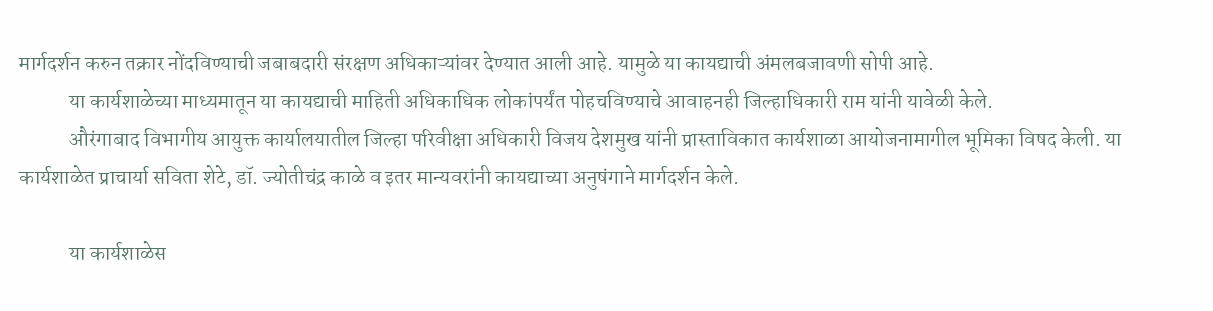मार्गदर्शन करुन तक्रार नोंदविण्याची जबाबदारी संरक्षण अधिकाऱ्यांवर देण्यात आली आहे. यामुळे या कायद्याची अंमलबजावणी सोपी आहे.
            या कार्यशाळेच्या माध्यमातून या कायद्याची माहिती अधिकाधिक लोकांपर्यंत पोहचविण्याचे आवाहनही जिल्हाधिकारी राम यांनी यावेळी केले.
            औरंगाबाद विभागीय आयुक्त कार्यालयातील जिल्हा परिवीक्षा अधिकारी विजय देशमुख यांनी प्रास्ताविकात कार्यशाळा आयोजनामागील भूमिका विषद केली. या कार्यशाळेत प्राचार्या सविता शेटे, डॉ. ज्योतीचंद्र काळे व इतर मान्यवरांनी कायद्याच्या अनुषंगाने मार्गदर्शन केले.

            या कार्यशाळेस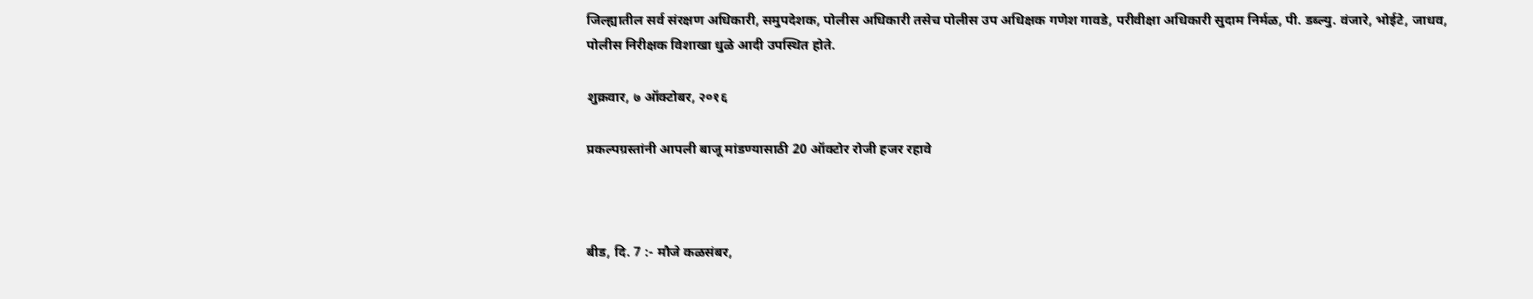जिल्ह्यातील सर्व संरक्षण अधिकारी, समुपदेशक, पोलीस अधिकारी तसेच पोलीस उप अधिक्षक गणेश गावडे, परीवीक्षा अधिकारी सुदाम निर्मळ, पी. डब्ल्यु. वंजारे, भोईटे, जाधव, पोलीस निरीक्षक विशाखा धुळे आदी उपस्थित होते.

शुक्रवार, ७ ऑक्टोबर, २०१६

प्रकल्पग्रस्तांनी आपली बाजू मांडण्यासाठी 20 ऑक्टोर रोजी हजर रहावे



बीड, दि. 7 :- मौजे कळसंबर,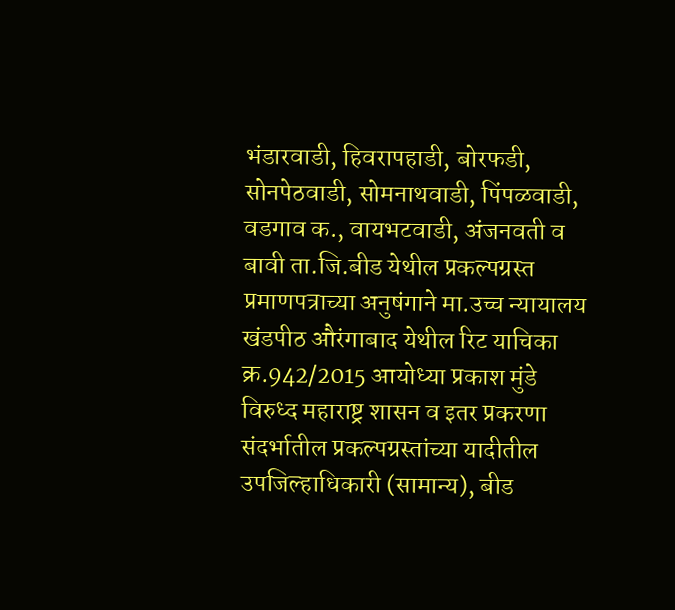भंडारवाडी, हिवरापहाडी, बोरफडी, सोनपेठवाडी, सोमनाथवाडी, पिंपळवाडी, वडगाव क., वायभटवाडी, अंजनवती व बावी ता.जि.बीड येथील प्रकल्पग्रस्त प्रमाणपत्राच्या अनुषंगाने मा.उच्च न्यायालय खंडपीठ औरंगाबाद येथील रिट याचिका क्र.942/2015 आयोध्या प्रकाश मुंडे विरुध्द महाराष्ट्र शासन व इतर प्रकरणा संदर्भातील प्रकल्पग्रस्तांच्या यादीतील उपजिल्हाधिकारी (सामान्य), बीड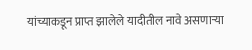यांच्याकडून प्राप्त झालेले यादीतील नावे असणाऱ्या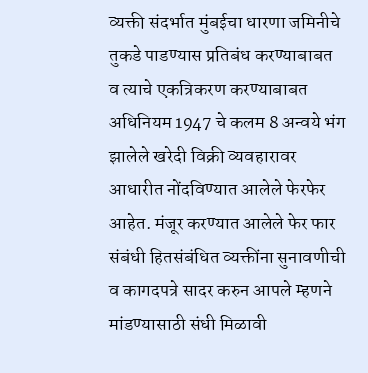व्यक्ती संदर्भात मुंबईचा धारणा जमिनीचे तुकडे पाडण्यास प्रतिबंध करण्याबाबत व त्याचे एकत्रिकरण करण्याबाबत अधिनियम 1947 चे कलम 8 अन्वये भंग झालेले खरेदी विक्री व्यवहारावर आधारीत नोंदविण्यात आलेले फेरफेर आहेत. मंजूर करण्यात आलेले फेर फार संबंधी हितसंबंधित व्यक्तींना सुनावणीची व कागदपत्रे सादर करुन आपले म्हणने मांडण्यासाठी संधी मिळावी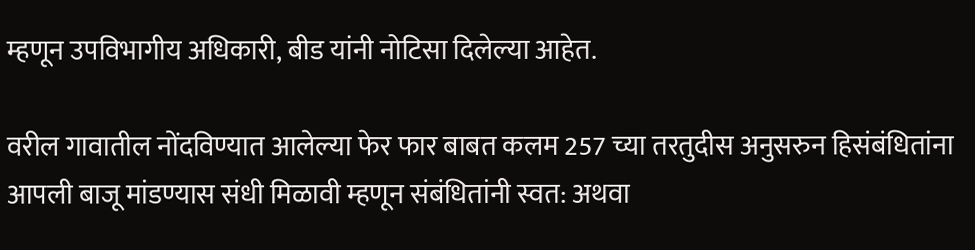म्हणून उपविभागीय अधिकारी, बीड यांनी नोटिसा दिलेल्या आहेत.

वरील गावातील नोंदविण्यात आलेल्या फेर फार बाबत कलम 257 च्या तरतुदीस अनुसरुन हिसंबंधितांना आपली बाजू मांडण्यास संधी मिळावी म्हणून संबंधितांनी स्वत: अथवा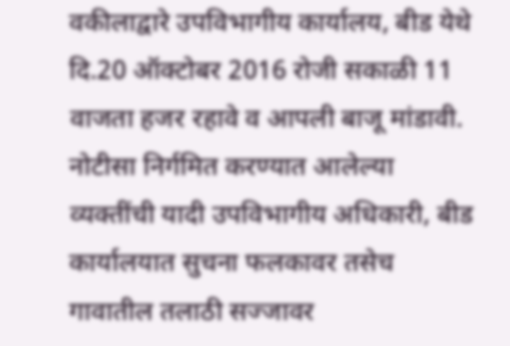वकीलाद्वारे उपविभागीय कार्यालय, बीड येथे दि.20 ऑक्टोबर 2016 रोजी सकाळी 11 वाजता हजर रहावे व आपली बाजू मांडावी. नोटीसा निर्गमित करण्यात आलेल्या व्यक्तींची यादी उपविभागीय अधिकारी, बीड कार्यालयात सुचना फलकावर तसेच गावातील तलाठी सज्जावर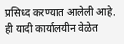प्रसिध्द करण्यात आलेली आहे. ही यादी कार्यालयीन वेळेत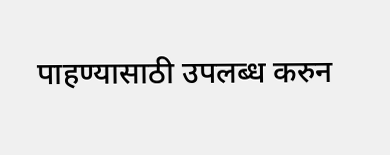पाहण्यासाठी उपलब्ध करुन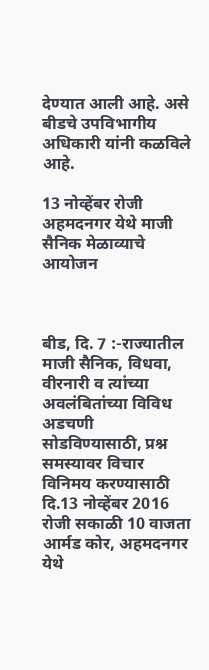देण्यात आली आहे. असे बीडचे उपविभागीय अधिकारी यांनी कळविले आहे.

13 नोव्हेंबर रोजी अहमदनगर येथे माजी सैनिक मेळाव्याचे आयोजन



बीड, दि. 7 :-राज्यातील माजी सैनिक, विधवा, वीरनारी व त्यांच्या अवलंबितांच्या विविध अडचणी सोडविण्यासाठी, प्रश्न समस्यावर विचार विनिमय करण्यासाठी दि.13 नोव्हेंबर 2016 रोजी सकाळी 10 वाजता आर्मड कोर, अहमदनगर येथे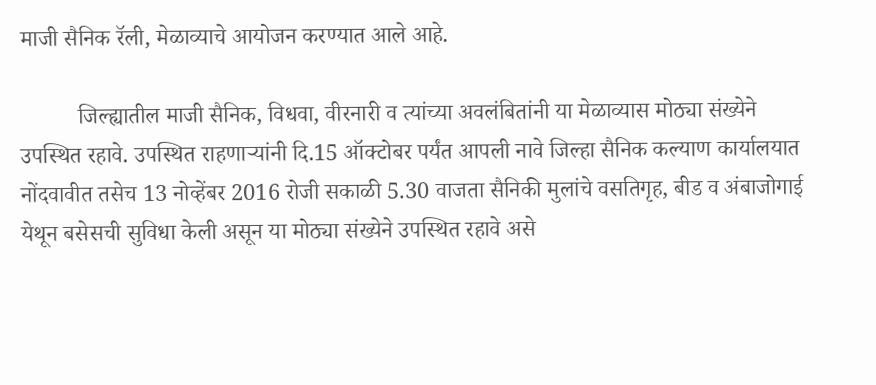माजी सैनिक रॅली, मेळाव्याचे आयोजन करण्यात आले आहे.

          जिल्ह्यातील माजी सैनिक, विधवा, वीरनारी व त्यांच्या अवलंबितांनी या मेळाव्यास मोठ्या संख्येने उपस्थित रहावे. उपस्थित राहणाऱ्यांनी दि.15 ऑक्टोबर पर्यंत आपली नावे जिल्हा सैनिक कल्याण कार्यालयात नोंदवावीत तसेच 13 नोव्हेंबर 2016 रोजी सकाळी 5.30 वाजता सैनिकी मुलांचे वसतिगृह, बीड व अंबाजोगाई येथून बसेसची सुविधा केली असून या मोठ्या संख्येने उपस्थित रहावे असे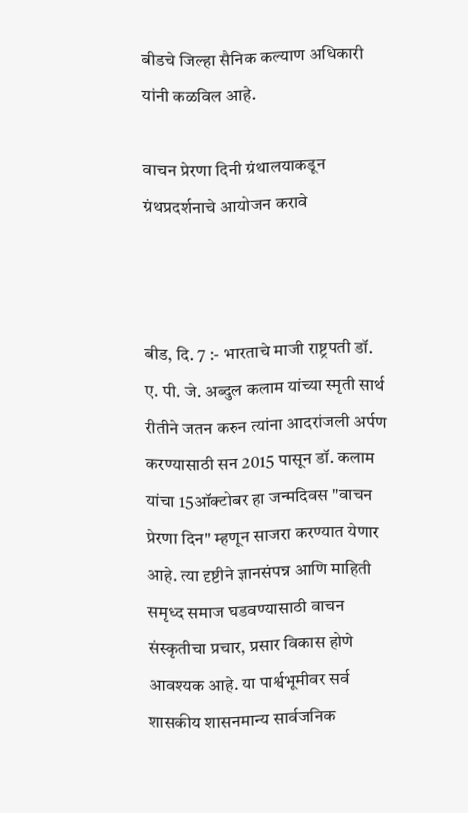बीडचे जिल्हा सैनिक कल्याण अधिकारी यांनी कळविल आहे.

वाचन प्रेरणा दिनी ग्रंथालयाकडून ग्रंथप्रदर्शनाचे आयोजन करावे



बीड, दि. 7 :- भारताचे माजी राष्ट्रपती डॉ. ए. पी. जे. अब्दुल कलाम यांच्या स्मृती सार्थ रीतीने जतन करुन त्यांना आदरांजली अर्पण करण्यासाठी सन 2015 पासून डॉ. कलाम यांचा 15ऑक्टोबर हा जन्मदिवस "वाचन प्रेरणा दिन" म्हणून साजरा करण्यात येणार आहे. त्या दृष्टीने ज्ञानसंपन्न आणि माहिती समृध्द समाज घडवण्यासाठी वाचन संस्कृतीचा प्रचार, प्रसार विकास होणे आवश्यक आहे. या पार्श्वभूमीवर सर्व शासकीय शासनमान्य सार्वजनिक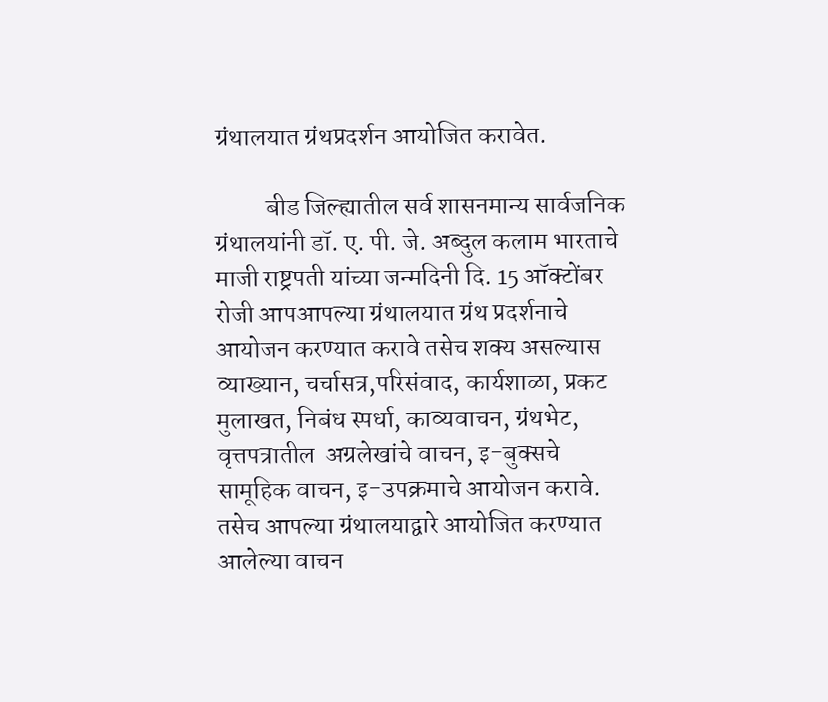ग्रंथालयात ग्रंथप्रदर्शन आयोजित करावेत.

          बीड जिल्ह्यातील सर्व शासनमान्य सार्वजनिक ग्रंथालयांनी डॉ. ए. पी. जे. अब्दुल कलाम भारताचे माजी राष्ट्रपती यांच्या जन्मदिनी दि. 15 ऑक्टोंबर रोजी आपआपल्या ग्रंथालयात ग्रंथ प्रदर्शनाचे आयोजन करण्यात करावे तसेच शक्य असल्यास व्याख्यान, चर्चासत्र,परिसंवाद, कार्यशाळा, प्रकट मुलाखत, निबंध स्पर्धा, काव्यवाचन, ग्रंथभेट, वृत्तपत्रातील  अग्रलेखांचे वाचन, इ-बुक्सचे सामूहिक वाचन, इ-उपक्रमाचे आयोजन करावे. तसेच आपल्या ग्रंथालयाद्वारे आयोजित करण्यात आलेल्या वाचन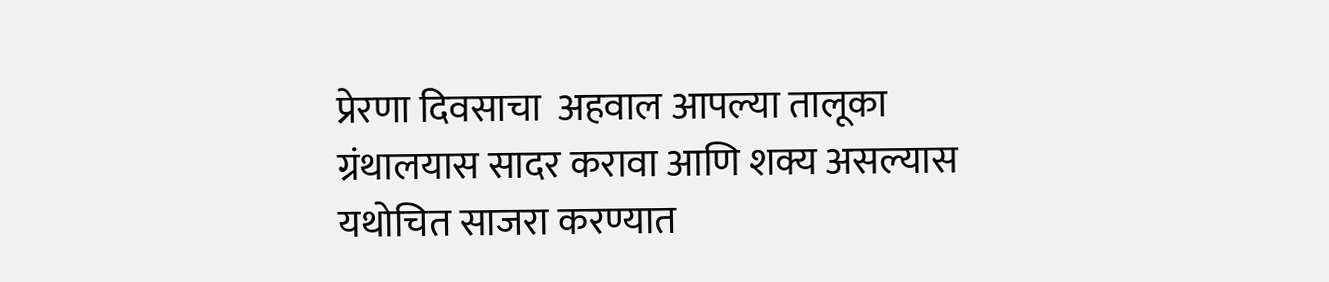प्रेरणा दिवसाचा  अहवाल आपल्या तालूका ग्रंथालयास सादर करावा आणि शक्य असल्यास यथोचित साजरा करण्यात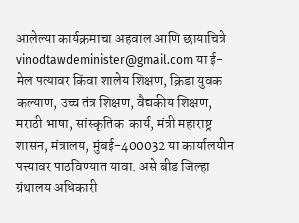आलेल्या कार्यक्रमाचा अहवाल आणि छायाचित्रे vinodtawdeminister@gmail.com या ई-मेल पत्यावर किंवा शालेय शिक्षण, क्रिडा युवक कल्याण, उच्च तंत्र शिक्षण, वैद्यकीय शिक्षण, मराठी भाषा, सांस्कृतिक  कार्य, मंत्री महाराष्ट्र शासन, मंत्रालय, मुंबई-400032 या कार्यालयीन पत्त्यावर पाठविण्यात यावा. असे बीड जिल्हा ग्रंथालय अधिकारी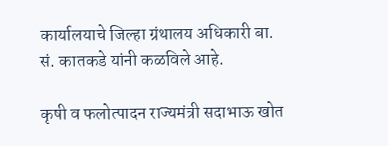कार्यालयाचे जिल्हा ग्रंथालय अधिकारी बा. सं. कातकडे यांनी कळविले आहे.

कृषी व फलोत्पादन राज्यमंत्री सदाभाऊ खोत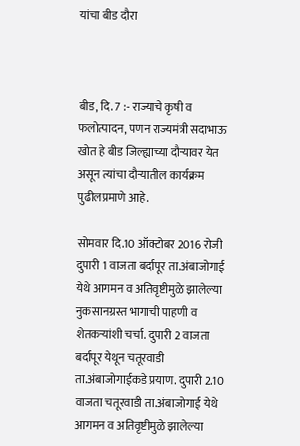यांचा बीड दौरा



बीड, दि. 7 :- राज्याचे कृषी व फलोत्पादन, पणन राज्यमंत्री सदाभाऊ खोत हे बीड जिल्ह्याच्या दौऱ्यावर येत असून त्यांचा दौऱ्यातील कार्यक्रम पुढीलप्रमाणे आहे.

सोमवार दि.10 ऑक्टोबर 2016 रोजी दुपारी 1 वाजता बर्दापूर ता.अंबाजोगाई येथे आगमन व अतिवृष्टीमुळे झालेल्या नुकसानग्रस्त भागाची पाहणी व शेतकऱ्यांशी चर्चा. दुपारी 2 वाजता बर्दापूर येथून चतूरवाडी ता.अंबाजोगाईकडे प्रयाण. दुपारी 2.10 वाजता चतूरवाडी ता.अंबाजोगाई येथे आगमन व अतिवृष्टीमुळे झालेल्या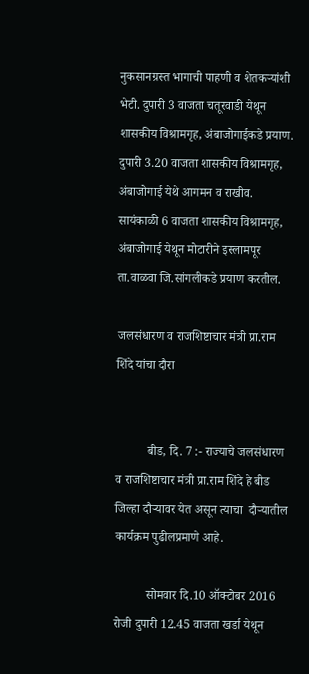नुकसानग्रस्त भागाची पाहणी व शेतकऱ्यांशी भेटी. दुपारी 3 वाजता चतूरवाडी येथून शासकीय विश्रामगृह, अंबाजोगाईकडे प्रयाण. दुपारी 3.20 वाजता शासकीय विश्रामगृह, अंबाजोगाई येथे आगमन व राखीव. सायंकाळी 6 वाजता शासकीय विश्रामगृह, अंबाजोगाई येथून मोटारीने इस्लामपूर ता.वाळवा जि.सांगलीकडे प्रयाण करतील.

जलसंधारण व राजशिष्टाचार मंत्री प्रा.राम शिंदे यांचा दौरा


          बीड, दि. 7 :- राज्याचे जलसंधारण व राजशिष्टाचार मंत्री प्रा.राम शिंदे हे बीड जिल्हा दौऱ्यावर येत असून त्याचा  दौऱ्यातील कार्यक्रम पुढीलप्रमाणे आहे.

          सोमवार दि.10 ऑक्टोबर 2016 रोजी दुपारी 12.45 वाजता खर्डा येथून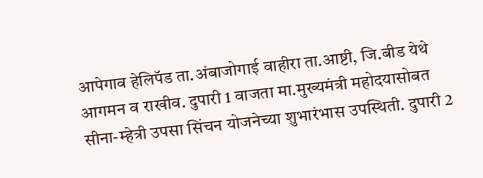आपेगाव हेलिपॅड ता.अंबाजोगाई वाहीरा ता.आष्टी, जि.बीड येथे आगमन व राखीव. दुपारी 1 वाजता मा.मुख्यमंत्री महोदयासोबत सीना-म्हेत्री उपसा सिंचन योजनेच्या शुभारंभास उपस्थिती. दुपारी 2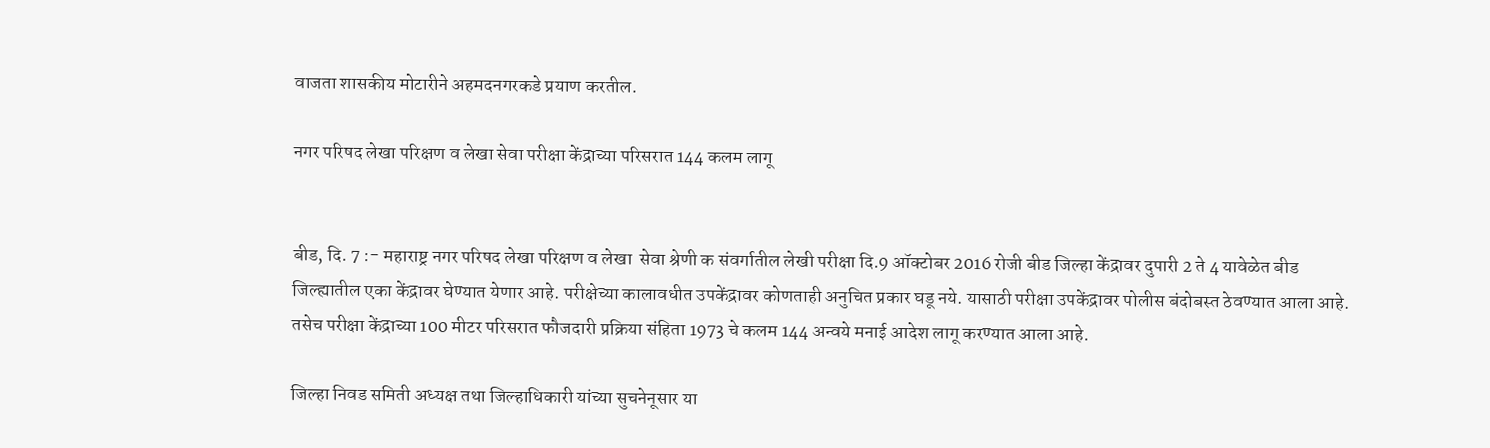वाजता शासकीय मोटारीने अहमदनगरकडे प्रयाण करतील.

नगर परिषद लेखा परिक्षण व लेखा सेवा परीक्षा केंद्राच्या परिसरात 144 कलम लागू


बीड, दि. 7 :- महाराष्ट्र नगर परिषद लेखा परिक्षण व लेखा  सेवा श्रेणी क संवर्गातील लेखी परीक्षा दि.9 ऑक्टोबर 2016 रोजी बीड जिल्हा केंद्रावर दुपारी 2 ते 4 यावेळेत बीड जिल्ह्यातील एका केंद्रावर घेण्यात येणार आहे. परीक्षेच्या कालावधीत उपकेंद्रावर कोणताही अनुचित प्रकार घडू नये. यासाठी परीक्षा उपकेंद्रावर पोलीस बंदोबस्त ठेवण्यात आला आहे. तसेच परीक्षा केंद्राच्या 100 मीटर परिसरात फौजदारी प्रक्रिया संहिता 1973 चे कलम 144 अन्वये मनाई आदेश लागू करण्यात आला आहे.

जिल्हा निवड समिती अध्यक्ष तथा जिल्हाधिकारी यांच्या सुचनेनूसार या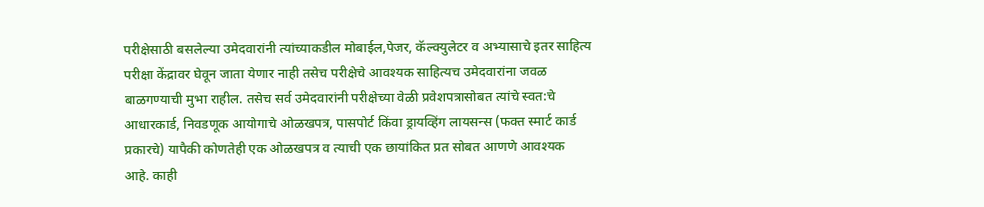परीक्षेसाठी बसलेल्या उमेदवारांनी त्यांच्याकडील मोबाईल,पेजर, कॅल्क्युलेटर व अभ्यासाचे इतर साहित्य परीक्षा केंद्रावर घेवून जाता येणार नाही तसेच परीक्षेचे आवश्यक साहित्यच उमेदवारांना जवळ बाळगण्याची मुभा राहील. तसेच सर्व उमेदवारांनी परीक्षेच्या वेळी प्रवेशपत्रासोबत त्यांचे स्वत:चे आधारकार्ड, निवडणूक आयोगाचे ओळखपत्र, पासपोर्ट किंवा ड्रायव्हिंग लायसन्स (फक्त स्मार्ट कार्ड प्रकारचे) यापैकी कोणतेही एक ओळखपत्र व त्याची एक छायांकित प्रत सोबत आणणे आवश्यक आहे. काही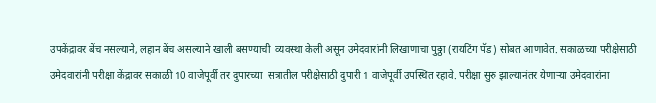उपकेंद्रावर बेंच नसल्याने, लहान बेंच असल्याने खाली बसण्याची  व्यवस्था केली असून उमेदवारांनी लिखाणाचा पुठ्ठा (रायटिंग पॅड) सोबत आणावेत. सकाळच्या परीक्षेसाठी उमेदवारांनी परीक्षा केंद्रावर सकाळी 10 वाजेपूर्वी तर दुपारच्या  सत्रातील परीक्षेसाठी दुपारी 1 वाजेपूर्वी उपस्थित रहावे. परीक्षा सुरु झाल्यानंतर येणाऱ्या उमेदवारांना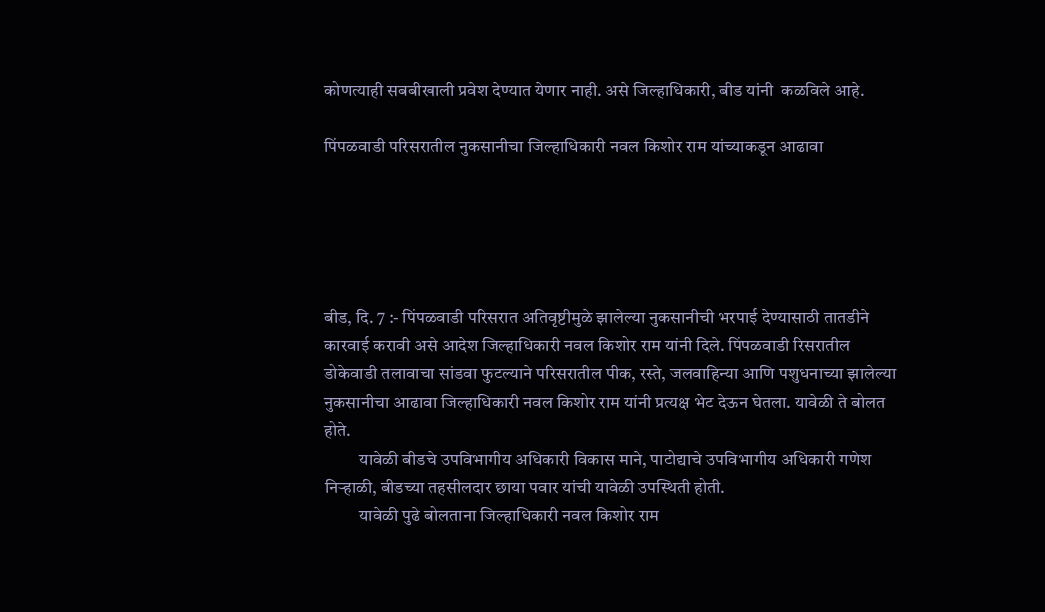कोणत्याही सबबीखाली प्रवेश देण्यात येणार नाही. असे जिल्हाधिकारी, बीड यांनी  कळविले आहे.

पिंपळवाडी परिसरातील नुकसानीचा जिल्हाधिकारी नवल किशोर राम यांच्याकडून आढावा





बीड, दि. 7 :- पिंपळवाडी परिसरात अतिवृष्टीमुळे झालेल्या नुकसानीची भरपाई देण्यासाठी तातडीने कारवाई करावी असे आदेश जिल्हाधिकारी नवल किशोर राम यांनी दिले. पिंपळवाडी रिसरातील डोकेवाडी तलावाचा सांडवा फुटल्याने परिसरातील पीक, रस्ते, जलवाहिन्या आणि पशुधनाच्या झालेल्या नुकसानीचा आढावा जिल्हाधिकारी नवल किशोर राम यांनी प्रत्यक्ष भेट देऊन घेतला. यावेळी ते बोलत होते.
          यावेळी बीडचे उपविभागीय अधिकारी विकास माने, पाटोद्याचे उपविभागीय अधिकारी गणेश निऱ्हाळी, बीडच्या तहसीलदार छाया पवार यांची यावेळी उपस्थिती होती.
          यावेळी पुढे बोलताना जिल्हाधिकारी नवल किशोर राम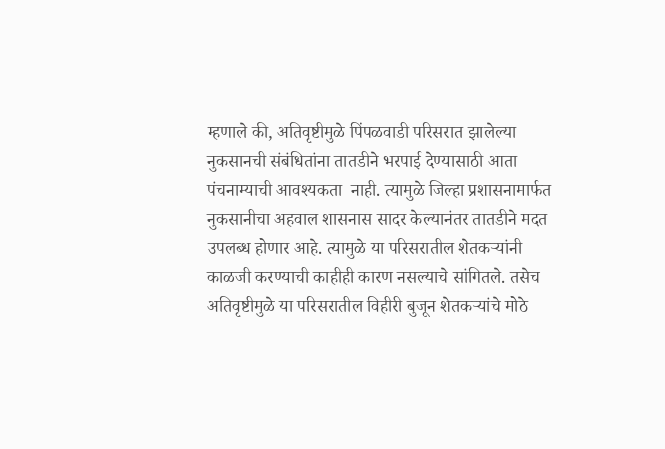म्हणाले की, अतिवृष्टीमुळे पिंपळवाडी परिसरात झालेल्या नुकसानची संबंधितांना तातडीने भरपाई देण्यासाठी आता पंचनाम्याची आवश्यकता  नाही. त्यामुळे जिल्हा प्रशासनामार्फत नुकसानीचा अहवाल शासनास सादर केल्यानंतर तातडीने मदत उपलब्ध होणार आहे. त्यामुळे या परिसरातील शेतकऱ्यांनी काळजी करण्याची काहीही कारण नसल्याचे सांगितले. तसेच अतिवृष्टीमुळे या परिसरातील विहीरी बुजून शेतकऱ्यांचे मोठे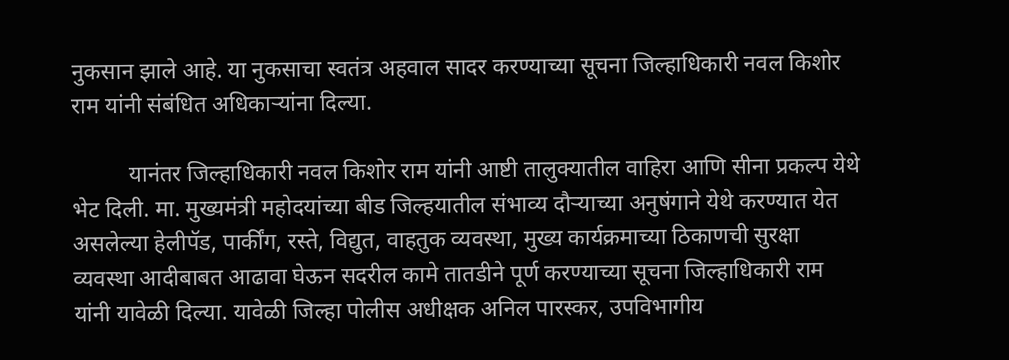नुकसान झाले आहे. या नुकसाचा स्वतंत्र अहवाल सादर करण्याच्या सूचना जिल्हाधिकारी नवल किशोर राम यांनी संबंधित अधिकाऱ्यांना दिल्या.

          यानंतर जिल्हाधिकारी नवल किशोर राम यांनी आष्टी तालुक्यातील वाहिरा आणि सीना प्रकल्प येथे भेट दिली. मा. मुख्यमंत्री महोदयांच्या बीड जिल्हयातील संभाव्य दौऱ्याच्या अनुषंगाने येथे करण्यात येत असलेल्या हेलीपॅड, पार्कींग, रस्ते, विद्युत, वाहतुक व्यवस्था, मुख्य कार्यक्रमाच्या ठिकाणची सुरक्षा व्यवस्था आदीबाबत आढावा घेऊन सदरील कामे तातडीने पूर्ण करण्याच्या सूचना जिल्हाधिकारी राम यांनी यावेळी दिल्या. यावेळी जिल्हा पोलीस अधीक्षक अनिल पारस्कर, उपविभागीय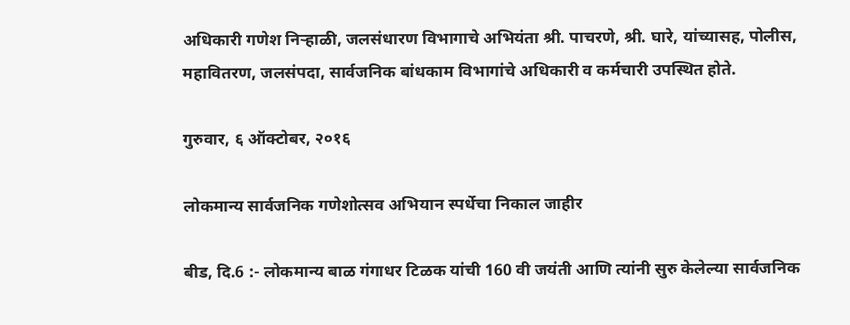अधिकारी गणेश निऱ्हाळी, जलसंधारण विभागाचे अभियंता श्री. पाचरणे, श्री. घारे, यांच्यासह, पोलीस, महावितरण, जलसंपदा, सार्वजनिक बांधकाम विभागांचे अधिकारी व कर्मचारी उपस्थित होते.

गुरुवार, ६ ऑक्टोबर, २०१६

लोकमान्य सार्वजनिक गणेशोत्सव अभियान स्पर्धेचा निकाल जाहीर

बीड, दि.6 :- लोकमान्य बाळ गंगाधर टिळक यांची 160 वी जयंती आणि त्यांनी सुरु केलेल्या सार्वजनिक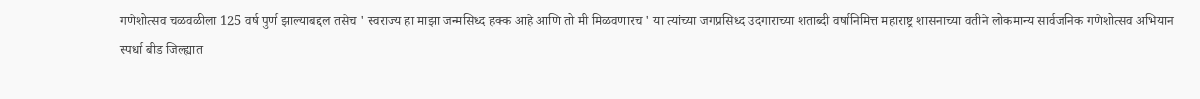गणेशोत्सव चळवळीला 125 वर्ष पुर्ण झाल्याबद्दल तसेच ' स्वराज्य हा माझा जन्मसिध्द हक्क आहे आणि तो मी मिळवणारच ' या त्यांच्या जगप्रसिध्द उदगाराच्या शताब्दी वर्षानिमित्त महाराष्ट्र शासनाच्या वतीने लोकमान्य सार्वजनिक गणेशोत्सव अभियान स्पर्धा बीड जिल्ह्यात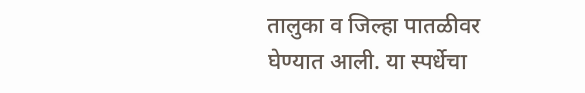तालुका व जिल्हा पातळीवर घेण्यात आली. या स्पर्धेचा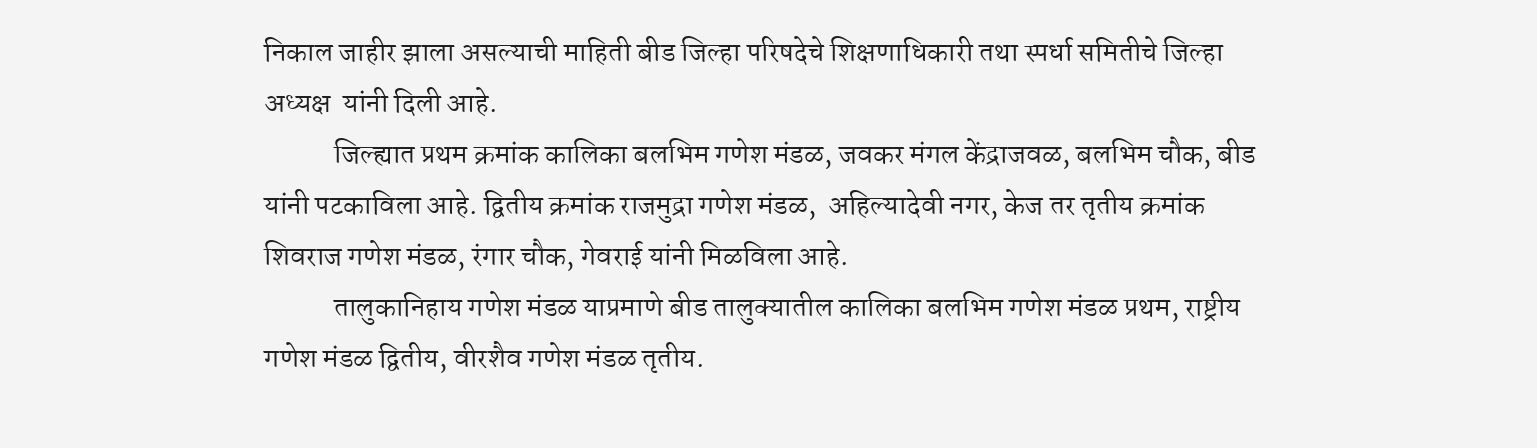निकाल जाहीर झाला असल्याची माहिती बीड जिल्हा परिषदेचे शिक्षणाधिकारी तथा स्पर्धा समितीचे जिल्हा अध्यक्ष  यांनी दिली आहे.
            जिल्ह्यात प्रथम क्रमांक कालिका बलभिम गणेश मंडळ, जवकर मंगल केंद्राजवळ, बलभिम चौक, बीड यांनी पटकाविला आहे. द्वितीय क्रमांक राजमुद्रा गणेश मंडळ,  अहिल्यादेवी नगर, केज तर तृतीय क्रमांक शिवराज गणेश मंडळ, रंगार चौक, गेवराई यांनी मिळविला आहे.
            तालुकानिहाय गणेश मंडळ याप्रमाणे बीड तालुक्यातील कालिका बलभिम गणेश मंडळ प्रथम, राष्ट्रीय गणेश मंडळ द्वितीय, वीरशैव गणेश मंडळ तृतीय.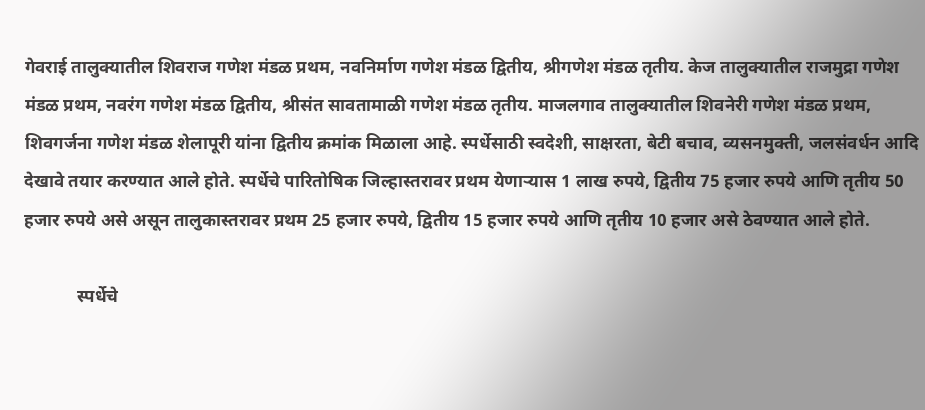गेवराई तालुक्यातील शिवराज गणेश मंडळ प्रथम, नवनिर्माण गणेश मंडळ द्वितीय, श्रीगणेश मंडळ तृतीय. केज तालुक्यातील राजमुद्रा गणेश मंडळ प्रथम, नवरंग गणेश मंडळ द्वितीय, श्रीसंत सावतामाळी गणेश मंडळ तृतीय. माजलगाव तालुक्यातील शिवनेरी गणेश मंडळ प्रथम, शिवगर्जना गणेश मंडळ शेलापूरी यांना द्वितीय क्रमांक मिळाला आहे. स्पर्धेसाठी स्वदेशी, साक्षरता, बेटी बचाव, व्यसनमुक्ती, जलसंवर्धन आदि देखावे तयार करण्यात आले होते. स्पर्धेचे पारितोषिक जिल्हास्तरावर प्रथम येणाऱ्यास 1 लाख रुपये, द्वितीय 75 हजार रुपये आणि तृतीय 50 हजार रुपये असे असून तालुकास्तरावर प्रथम 25 हजार रुपये, द्वितीय 15 हजार रुपये आणि तृतीय 10 हजार असे ठेवण्यात आले होते.

            स्पर्धेचे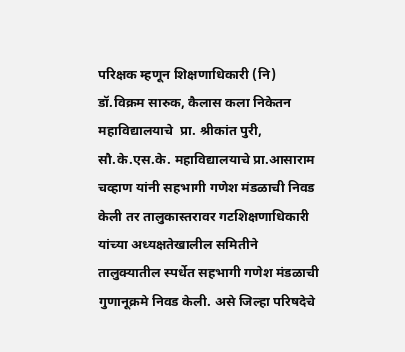परिक्षक म्हणून शिक्षणाधिकारी (नि) डॉ.विक्रम सारुक, कैलास कला निकेतन महाविद्यालयाचे  प्रा. श्रीकांत पुरी, सौ.के.एस.के. महाविद्यालयाचे प्रा.आसाराम चव्हाण यांनी सहभागी गणेश मंडळाची निवड केली तर तालुकास्तरावर गटशिक्षणाधिकारी यांच्या अध्यक्षतेखालील समितीने तालुक्यातील स्पर्धेत सहभागी गणेश मंडळाची गुणानूक्रमे निवड केली. असे जिल्हा परिषदेचे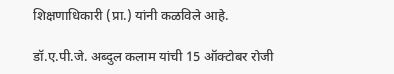शिक्षणाधिकारी (प्रा.) यांनी कळविले आहे.

डॉ.ए.पी.जे. अब्दुल कलाम यांची 15 ऑक्टोबर रोजी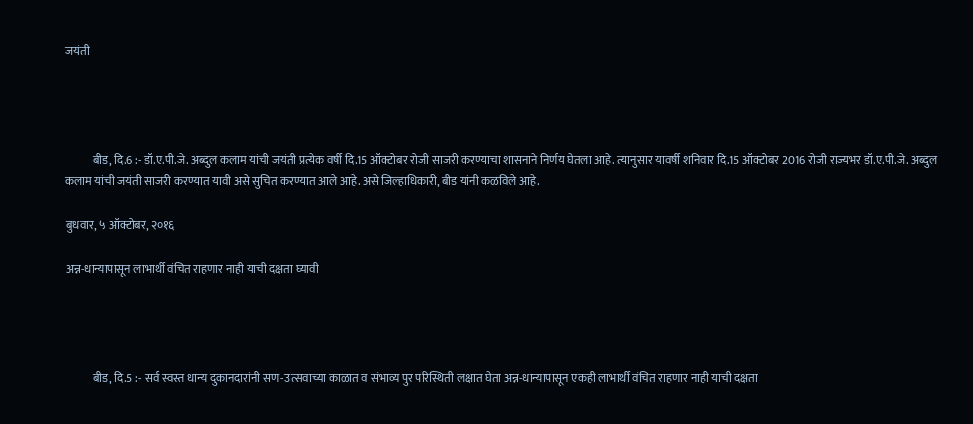जयंती




            बीड, दि.6 :- डॉ.ए.पी.जे. अब्दुल कलाम यांची जयंती प्रत्येक वर्षी दि.15 ऑक्टोबर रोजी साजरी करण्याचा शासनाने निर्णय घेतला आहे. त्यानुसार यावर्षी शनिवार दि.15 ऑक्टोबर 2016 रोजी राज्यभर डॉ.ए.पी.जे. अब्दुल कलाम यांची जयंती साजरी करण्यात यावी असे सुचित करण्यात आले आहे. असे जिल्हाधिकारी, बीड यांनी कळविले आहे.

बुधवार, ५ ऑक्टोबर, २०१६

अन्न-धान्यापासून लाभार्थी वंचित राहणार नाही याची दक्षता घ्यावी




            बीड, दि.5 :- सर्व स्वस्त धान्य दुकानदारांनी सण-उत्सवाच्या काळात व संभाव्य पुर परिस्थिती लक्षात घेता अन्न-धान्यापासून एकही लाभार्थी वंचित राहणार नाही याची दक्षता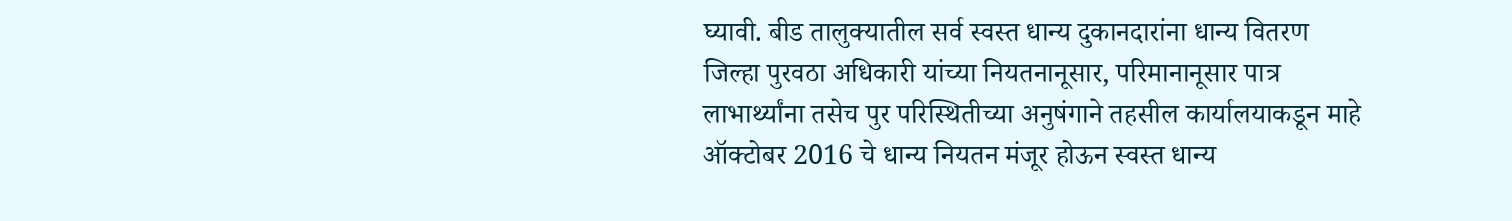घ्यावी. बीड तालुक्यातील सर्व स्वस्त धान्य दुकानदारांना धान्य वितरण जिल्हा पुरवठा अधिकारी यांच्या नियतनानूसार, परिमानानूसार पात्र लाभार्थ्यांना तसेच पुर परिस्थितीच्या अनुषंगाने तहसील कार्यालयाकडून माहे ऑक्टोबर 2016 चे धान्य नियतन मंजूर होऊन स्वस्त धान्य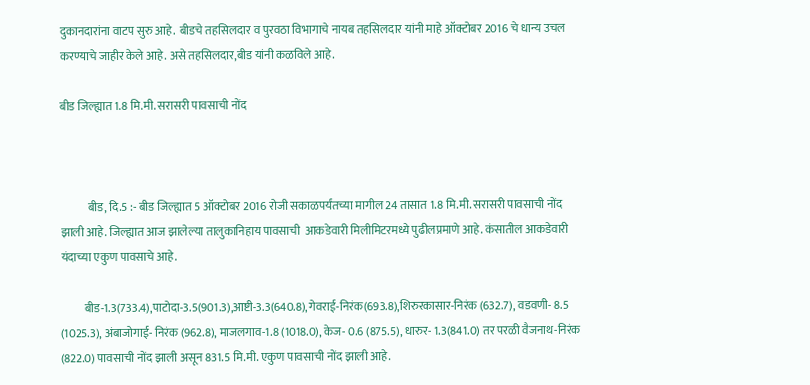दुकानदारांना वाटप सुरु आहे.  बीडचे तहसिलदार व पुरवठा विभागाचे नायब तहसिलदार यांनी माहे ऑक्टोबर 2016 चे धान्य उचल करण्याचे जाहीर केले आहे. असे तहसिलदार,बीड यांनी कळविले आहे.

बीड जिल्ह्यात 1.8 मि.मी. सरासरी पावसाची नोंद



            बीड, दि.5 :- बीड जिल्ह्यात 5 ऑक्टोबर 2016 रोजी सकाळपर्यंतच्या मागील 24 तासात 1.8 मि.मी. सरासरी पावसाची नोंद झाली आहे. जिल्ह्यात आज झालेल्या तालुकानिहाय पावसाची  आकडेवारी मिलीमिटरमध्ये पुढीलप्रमाणे आहे. कंसातील आकडेवारी यंदाच्या एकुण पावसाचे आहे.

          बीड-1.3(733.4),पाटोदा-3.5(901.3),आष्टी-3.3(640.8),गेवराई-निरंक(693.8),शिरुरकासार-निरंक (632.7), वडवणी- 8.5 (1025.3), अंबाजोगाई- निरंक (962.8), माजलगाव-1.8 (1018.0), केज- 0.6 (875.5), धारुर- 1.3(841.0) तर परळी वैजनाथ-निरंक (822.0) पावसाची नोंद झाली असून 831.5 मि.मी. एकुण पावसाची नोंद झाली आहे.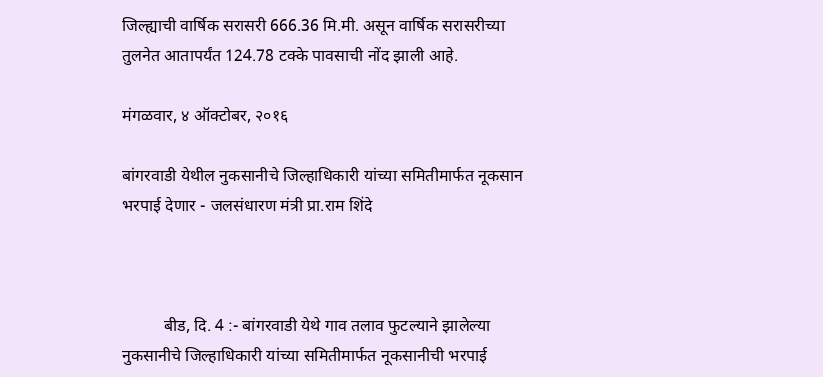जिल्ह्याची वार्षिक सरासरी 666.36 मि.मी. असून वार्षिक सरासरीच्या तुलनेत आतापर्यंत 124.78 टक्के पावसाची नोंद झाली आहे.

मंगळवार, ४ ऑक्टोबर, २०१६

बांगरवाडी येथील नुकसानीचे जिल्हाधिकारी यांच्या समितीमार्फत नूकसान भरपाई देणार - जलसंधारण मंत्री प्रा.राम शिंदे



          बीड, दि. 4 :- बांगरवाडी येथे गाव तलाव फुटल्याने झालेल्या नुकसानीचे जिल्हाधिकारी यांच्या समितीमार्फत नूकसानीची भरपाई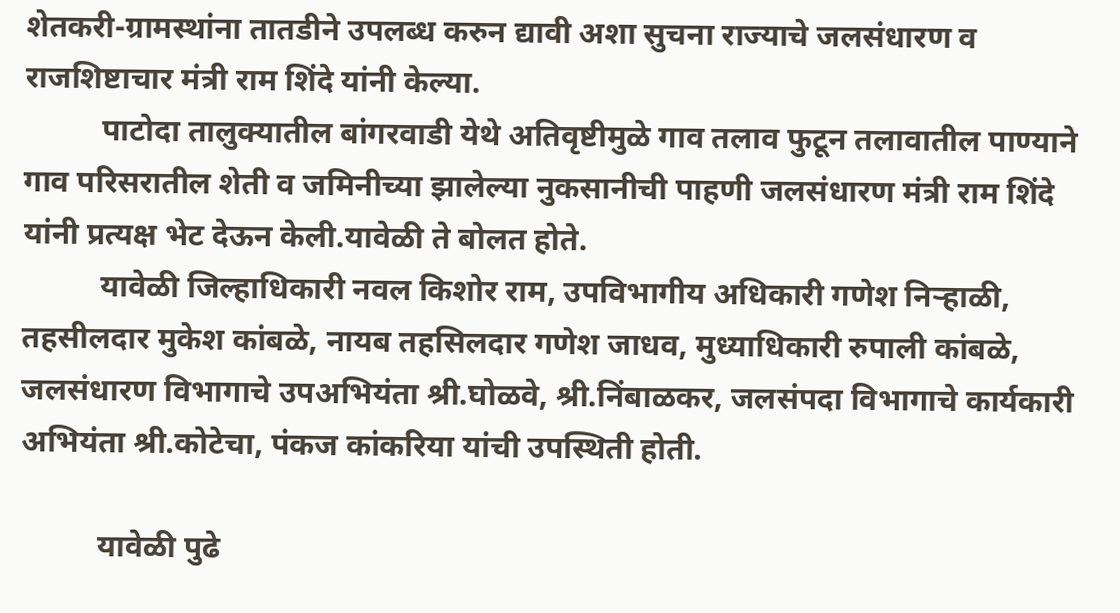शेतकरी-ग्रामस्थांना तातडीने उपलब्ध करुन द्यावी अशा सुचना राज्याचे जलसंधारण व राजशिष्टाचार मंत्री राम शिंदे यांनी केल्या.
          पाटोदा तालुक्यातील बांगरवाडी येथे अतिवृष्टीमुळे गाव तलाव फुटून तलावातील पाण्याने गाव परिसरातील शेती व जमिनीच्या झालेल्या नुकसानीची पाहणी जलसंधारण मंत्री राम शिंदे यांनी प्रत्यक्ष भेट देऊन केली.यावेळी ते बोलत होते.
          यावेळी जिल्हाधिकारी नवल किशोर राम, उपविभागीय अधिकारी गणेश निऱ्हाळी, तहसीलदार मुकेश कांबळे, नायब तहसिलदार गणेश जाधव, मुध्याधिकारी रुपाली कांबळे, जलसंधारण विभागाचे उपअभियंता श्री.घोळवे, श्री.निंबाळकर, जलसंपदा विभागाचे कार्यकारी अभियंता श्री.कोटेचा, पंकज कांकरिया यांची उपस्थिती होती.

          यावेळी पुढे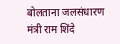बोलताना जलसंधारण मंत्री राम शिंदे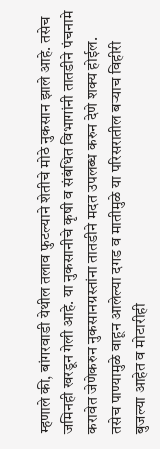म्हणाले की, बांगरवाडी येथील तलाव फुटल्याने शेतीचे मोठे नुकसान झाले आहे. तसेच जमिनही खरडून गेली आहे. या नुकसानीचे कृषी व संबंधित विभागांनी तातडीने पंचनामे करावेत जेणेकरुन नुकसानग्रस्तांना तातडीने मदत उपलब्ध करुन देणे शक्य होईल. तसेच पाण्यामुळे वाहून आलेल्या दगड व मातीमुळे या परिसरातील बऱ्याच विहीरी बुजल्या आहेत व मोटारीही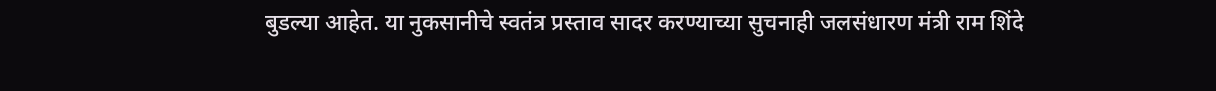बुडल्या आहेत. या नुकसानीचे स्वतंत्र प्रस्ताव सादर करण्याच्या सुचनाही जलसंधारण मंत्री राम शिंदे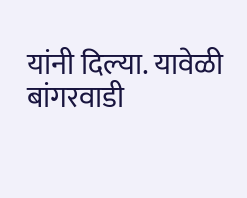यांनी दिल्या. यावेळी बांगरवाडी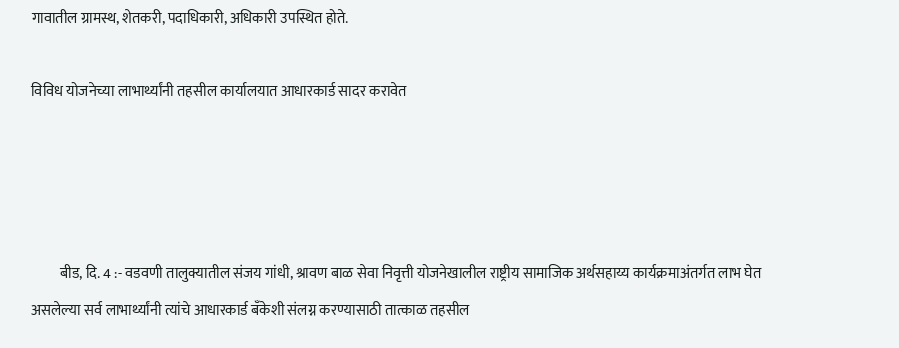गावातील ग्रामस्थ, शेतकरी, पदाधिकारी, अधिकारी उपस्थित होते.

विविध योजनेच्या लाभार्थ्यांनी तहसील कार्यालयात आधारकार्ड सादर करावेत




          बीड, दि. 4 :- वडवणी तालुक्यातील संजय गांधी, श्रावण बाळ सेवा निवृत्ती योजनेखालील राष्ट्रीय सामाजिक अर्थसहाय्य कार्यक्रमाअंतर्गत लाभ घेत असलेल्या सर्व लाभार्थ्यांनी त्यांचे आधारकार्ड बँकेशी संलग्न करण्यासाठी तात्काळ तहसील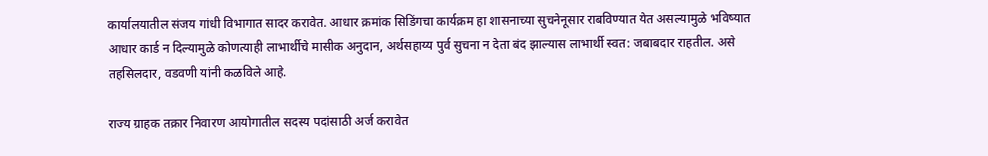कार्यालयातील संजय गांधी विभागात सादर करावेत. आधार क्रमांक सिडिंगचा कार्यक्रम हा शासनाच्या सुचनेनूसार राबविण्यात येत असल्यामुळे भविष्यात आधार कार्ड न दिल्यामुळे कोणत्याही लाभार्थीचे मासीक अनुदान, अर्थसहाय्य पुर्व सुचना न देता बंद झाल्यास लाभार्थी स्वत: जबाबदार राहतील. असे तहसिलदार, वडवणी यांनी कळविले आहे.

राज्य ग्राहक तक्रार निवारण आयोगातील सदस्य पदांसाठी अर्ज करावेत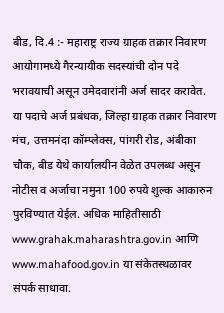बीड, दि.4 :- महाराष्ट्र राज्य ग्राहक तक्रार निवारण आयोगामध्ये गैरन्यायीक सदस्यांची दोन पदे भरावयाची असून उमेदवारांनी अर्ज सादर करावेत.  या पदाचे अर्ज प्रबंधक, जिल्हा ग्राहक तक्रार निवारण मंच, उत्तमनंदा कॉम्प्लेक्स, पांगरी रोड, अंबीका चौक, बीड येथे कार्यालयीन वेळेत उपलब्ध असून नोटीस व अर्जाचा नमुना 100 रुपये शुल्क आकारुन पुरविण्यात येईल. अधिक माहितीसाठी www.grahak.maharashtra.gov.in आणि www.mahafood.gov.in या संकेतस्थळावर संपर्क साधावा.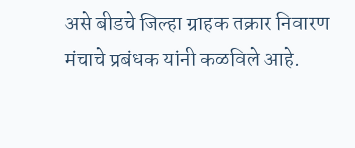असे बीडचे जिल्हा ग्राहक तक्रार निवारण मंचाचे प्रबंधक यांनी कळविले आहे.